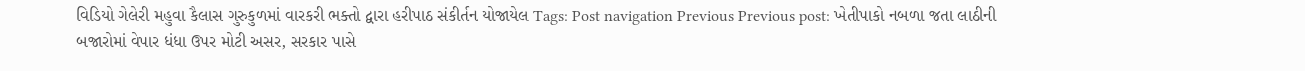વિડિયો ગેલેરી મહુવા કૈલાસ ગુરુકુળમાં વારકરી ભક્તો દ્વારા હરીપાઠ સંકીર્તન યોજાયેલ Tags: Post navigation Previous Previous post: ખેતીપાકો નબળા જતા લાઠીની બજારોમાં વેપાર ધંધા ઉપર મોટી અસર, સરકાર પાસે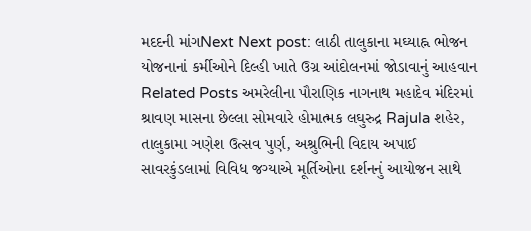મદદની માંગNext Next post: લાઠી તાલુકાના મઘ્યાહ્ન ભોજન યોજનાનાં કર્મીઓને દિલ્હી ખાતે ઉગ્ર આંદોલનમાં જોડાવાનું આહવાન Related Posts અમરેલીના પૌરાણિક નાગનાથ મહાદેવ મંદિરમાં શ્રાવણ માસના છેલ્લા સોમવારે હોમાત્મક લઘુરુદ્ર Rajula શહેર, તાલુકામા ઞણેશ ઉત્સવ પુર્ણ, અશ્રુભિની વિદાય અપાઈ સાવરકુંડલામાં વિવિધ જગ્યાએ મૂર્તિઓના દર્શનનું આયોજન સાથે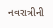નવરાત્રીની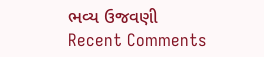ભવ્ય ઉજવણી
Recent Comments